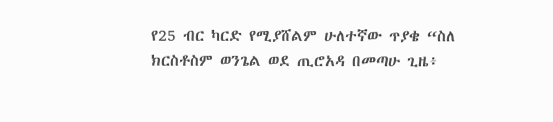የ25 ብር ካርድ የሚያሸልም ሁለተኛው ጥያቄ “ስለ ክርስቶስም ወንጌል ወደ ጢሮአዳ በመጣሁ ጊዜ፥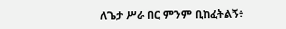ለጌታ ሥራ በር ምንም ቢከፈትልኝ፥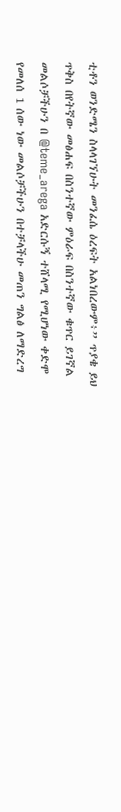ቲቶን ወንድሜን ስላላገኘሁት መንፈሴ ዕረፍት አልነበረውም፥” ጥያቄ ይህ ጥቅስ በየትኛው መፅሐፍ በስንተኛው ምዕራፍ በስንተኛው ቁጥር ይገኛል መልሶቻችሁን በ @teme_arega አድርሱኝ ተሸላሚ የሚሆነው ቀድሞ የመለሰ 1 ሰው ነው መልሶቻችሁን በተቻላችሁ መጠን ግልፅ ለማድረግ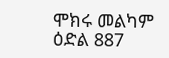ሞክሩ መልካም ዕድል 887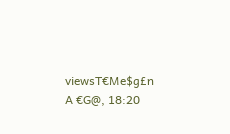viewsT€Me$g£n A €G@, 18:20